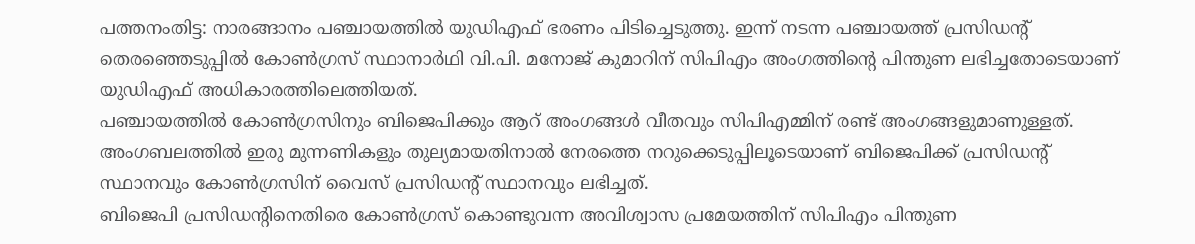പത്തനംതിട്ട: നാരങ്ങാനം പഞ്ചായത്തിൽ യുഡിഎഫ് ഭരണം പിടിച്ചെടുത്തു. ഇന്ന് നടന്ന പഞ്ചായത്ത് പ്രസിഡന്റ് തെരഞ്ഞെടുപ്പിൽ കോൺഗ്രസ് സ്ഥാനാർഥി വി.പി. മനോജ് കുമാറിന് സിപിഎം അംഗത്തിന്റെ പിന്തുണ ലഭിച്ചതോടെയാണ് യുഡിഎഫ് അധികാരത്തിലെത്തിയത്.
പഞ്ചായത്തിൽ കോൺഗ്രസിനും ബിജെപിക്കും ആറ് അംഗങ്ങൾ വീതവും സിപിഎമ്മിന് രണ്ട് അംഗങ്ങളുമാണുള്ളത്. അംഗബലത്തിൽ ഇരു മുന്നണികളും തുല്യമായതിനാൽ നേരത്തെ നറുക്കെടുപ്പിലൂടെയാണ് ബിജെപിക്ക് പ്രസിഡന്റ് സ്ഥാനവും കോൺഗ്രസിന് വൈസ് പ്രസിഡന്റ് സ്ഥാനവും ലഭിച്ചത്.
ബിജെപി പ്രസിഡന്റിനെതിരെ കോൺഗ്രസ് കൊണ്ടുവന്ന അവിശ്വാസ പ്രമേയത്തിന് സിപിഎം പിന്തുണ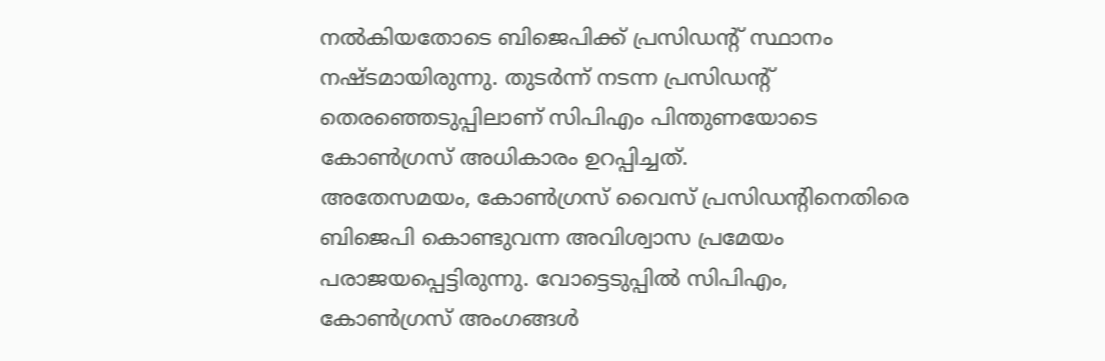നൽകിയതോടെ ബിജെപിക്ക് പ്രസിഡന്റ് സ്ഥാനം നഷ്ടമായിരുന്നു. തുടർന്ന് നടന്ന പ്രസിഡന്റ് തെരഞ്ഞെടുപ്പിലാണ് സിപിഎം പിന്തുണയോടെ കോൺഗ്രസ് അധികാരം ഉറപ്പിച്ചത്.
അതേസമയം, കോൺഗ്രസ് വൈസ് പ്രസിഡന്റിനെതിരെ ബിജെപി കൊണ്ടുവന്ന അവിശ്വാസ പ്രമേയം പരാജയപ്പെട്ടിരുന്നു. വോട്ടെടുപ്പിൽ സിപിഎം, കോൺഗ്രസ് അംഗങ്ങൾ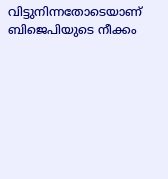വിട്ടുനിന്നതോടെയാണ് ബിജെപിയുടെ നീക്കം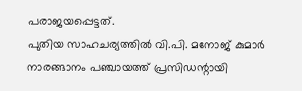പരാജയപ്പെട്ടത്.
പുതിയ സാഹചര്യത്തിൽ വി.പി. മനോജ് കുമാർ നാരങ്ങാനം പഞ്ചായത്ത് പ്രസിഡന്റായി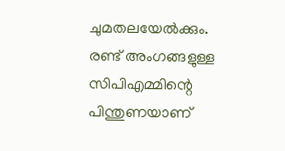ചുമതലയേൽക്കും. രണ്ട് അംഗങ്ങളുള്ള സിപിഎമ്മിന്റെ പിന്തുണയാണ്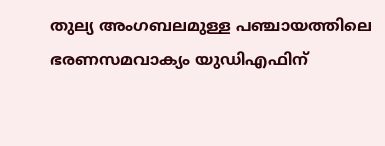തുല്യ അംഗബലമുള്ള പഞ്ചായത്തിലെ ഭരണസമവാക്യം യുഡിഎഫിന്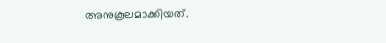അനുകൂലമാക്കിയത്.